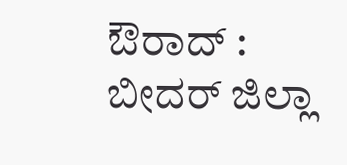ಔರಾದ್ : ಬೀದರ್ ಜಿಲ್ಲಾ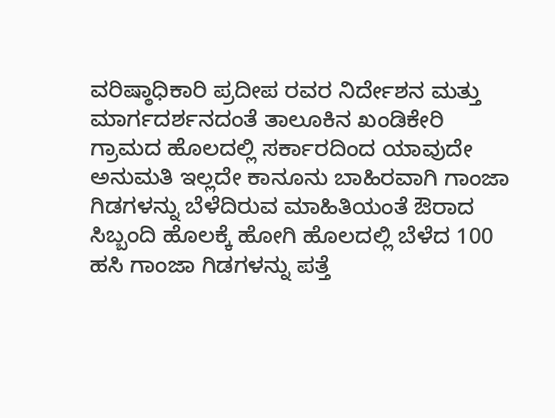ವರಿಷ್ಠಾಧಿಕಾರಿ ಪ್ರದೀಪ ರವರ ನಿರ್ದೇಶನ ಮತ್ತು ಮಾರ್ಗದರ್ಶನದಂತೆ ತಾಲೂಕಿನ ಖಂಡಿಕೇರಿ ಗ್ರಾಮದ ಹೊಲದಲ್ಲಿ ಸರ್ಕಾರದಿಂದ ಯಾವುದೇ ಅನುಮತಿ ಇಲ್ಲದೇ ಕಾನೂನು ಬಾಹಿರವಾಗಿ ಗಾಂಜಾ ಗಿಡಗಳನ್ನು ಬೆಳೆದಿರುವ ಮಾಹಿತಿಯಂತೆ ಔರಾದ ಸಿಬ್ಬಂದಿ ಹೊಲಕ್ಕೆ ಹೋಗಿ ಹೊಲದಲ್ಲಿ ಬೆಳೆದ 100 ಹಸಿ ಗಾಂಜಾ ಗಿಡಗಳನ್ನು ಪತ್ತೆ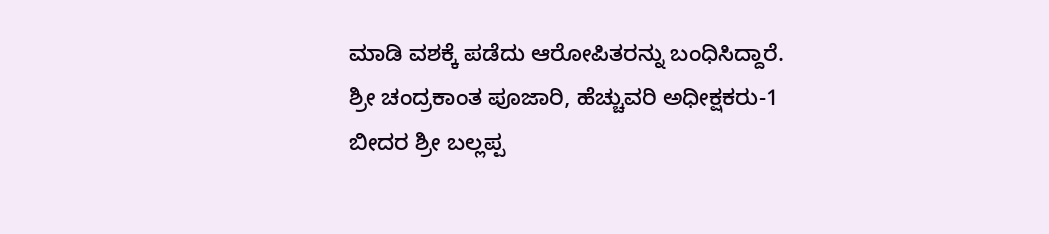ಮಾಡಿ ವಶಕ್ಕೆ ಪಡೆದು ಆರೋಪಿತರನ್ನು ಬಂಧಿಸಿದ್ದಾರೆ.
ಶ್ರೀ ಚಂದ್ರಕಾಂತ ಪೂಜಾರಿ, ಹೆಚ್ಚುವರಿ ಅಧೀಕ್ಷಕರು-1 ಬೀದರ ಶ್ರೀ ಬಲ್ಲಪ್ಪ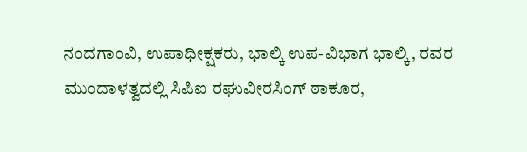ನಂದಗಾಂವಿ, ಉಪಾಧೀಕ್ಷಕರು, ಭಾಲ್ಕಿ ಉಪ-ವಿಭಾಗ ಭಾಲ್ಕಿ, ರವರ ಮುಂದಾಳತ್ವದಲ್ಲಿ ಸಿಪಿಐ ರಘುವೀರಸಿಂಗ್ ಠಾಕೂರ,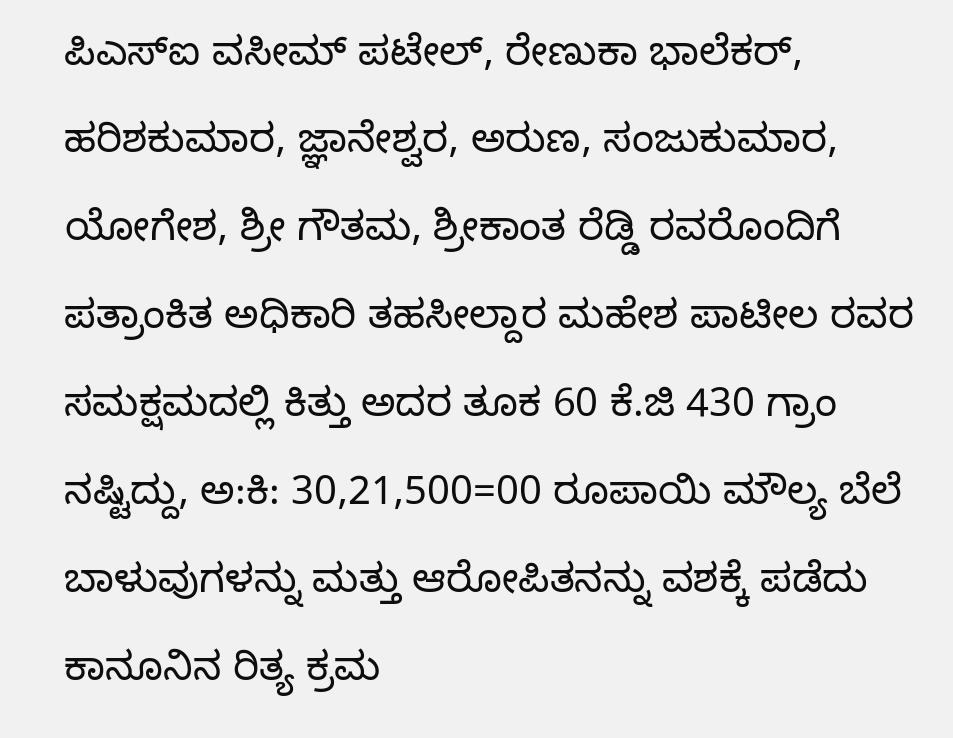ಪಿಎಸ್ಐ ವಸೀಮ್ ಪಟೇಲ್, ರೇಣುಕಾ ಭಾಲೆಕರ್, ಹರಿಶಕುಮಾರ, ಜ್ಞಾನೇಶ್ವರ, ಅರುಣ, ಸಂಜುಕುಮಾರ, ಯೋಗೇಶ, ಶ್ರೀ ಗೌತಮ, ಶ್ರೀಕಾಂತ ರೆಡ್ಡಿ ರವರೊಂದಿಗೆ ಪತ್ರಾಂಕಿತ ಅಧಿಕಾರಿ ತಹಸೀಲ್ದಾರ ಮಹೇಶ ಪಾಟೀಲ ರವರ ಸಮಕ್ಷಮದಲ್ಲಿ ಕಿತ್ತು ಅದರ ತೂಕ 60 ಕೆ.ಜಿ 430 ಗ್ರಾಂ ನಷ್ಟಿದ್ದು, ಅ:ಕಿ: 30,21,500=00 ರೂಪಾಯಿ ಮೌಲ್ಯ ಬೆಲೆ ಬಾಳುವುಗಳನ್ನು ಮತ್ತು ಆರೋಪಿತನನ್ನು ವಶಕ್ಕೆ ಪಡೆದು ಕಾನೂನಿನ ರಿತ್ಯ ಕ್ರಮ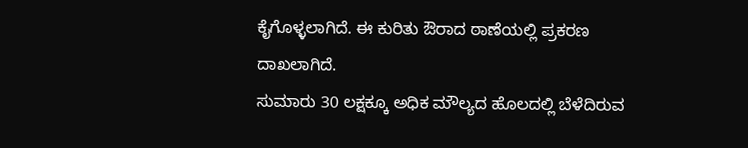ಕೈಗೊಳ್ಳಲಾಗಿದೆ. ಈ ಕುರಿತು ಔರಾದ ಠಾಣೆಯಲ್ಲಿ ಪ್ರಕರಣ ದಾಖಲಾಗಿದೆ.
ಸುಮಾರು 30 ಲಕ್ಷಕ್ಕೂ ಅಧಿಕ ಮೌಲ್ಯದ ಹೊಲದಲ್ಲಿ ಬೆಳೆದಿರುವ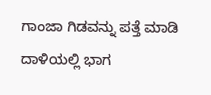ಗಾಂಜಾ ಗಿಡವನ್ನು ಪತ್ತೆ ಮಾಡಿ ದಾಳಿಯಲ್ಲಿ ಭಾಗ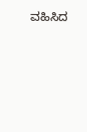ವಹಿಸಿದ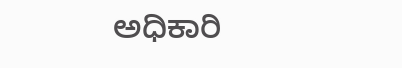ಅಧಿಕಾರಿ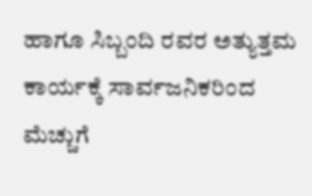ಹಾಗೂ ಸಿಬ್ಬಂದಿ ರವರ ಅತ್ಯುತ್ತಮ ಕಾರ್ಯಕ್ಕೆ ಸಾರ್ವಜನಿಕರಿಂದ ಮೆಚ್ಚುಗೆ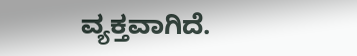ವ್ಯಕ್ತವಾಗಿದೆ.